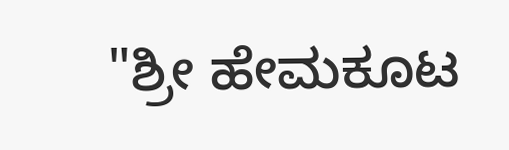"ಶ್ರೀ ಹೇಮಕೂಟ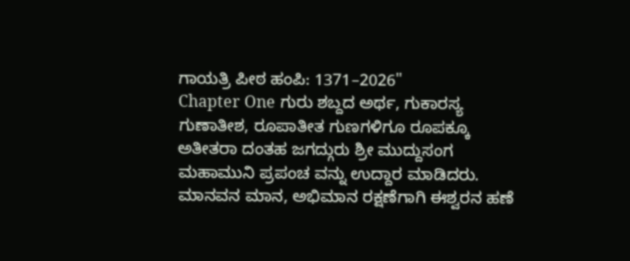ಗಾಯತ್ರಿ ಪೀಠ ಹಂಪಿ: 1371–2026"
Chapter One ಗುರು ಶಬ್ದದ ಅರ್ಥ, ಗುಕಾರಸ್ಯ ಗುಣಾತೀಶ, ರೂಪಾತೀತ ಗುಣಗಳಿಗೂ ರೂಪಕ್ಕೂ ಅತೀತರಾ ದಂತಹ ಜಗದ್ಗುರು ಶ್ರೀ ಮುದ್ದುಸಂಗ ಮಹಾಮುನಿ ಪ್ರಪಂಚ ವನ್ನು ಉದ್ದಾರ ಮಾಡಿದರು. ಮಾನವನ ಮಾನ, ಅಭಿಮಾನ ರಕ್ಷಣೆಗಾಗಿ ಈಶ್ವರನ ಹಣೆ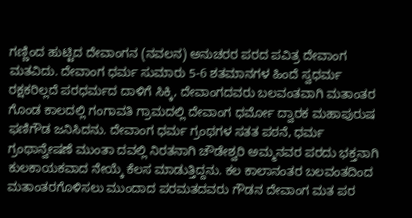ಗಣ್ಣಿಂದ ಹುಟ್ಟಿದ ದೇವಾಂಗನ (ನವಲನ) ಅನುಚರರ ಪರದ ಪವಿತ್ರ ದೇವಾಂಗ ಮತವಿದು. ದೇವಾಂಗ ಧರ್ಮ ಸುಮಾರು 5-6 ಶತಮಾನಗಳ ಹಿಂದೆ ಸ್ವಧರ್ಮ ರಕ್ಷಕರಿಲ್ಲದೆ ಪರಧರ್ಮದ ದಾಳಿಗೆ ಸಿಕ್ಕಿ, ದೇವಾಂಗದವರು ಬಲವಂತವಾಗಿ ಮತಾಂತರ ಗೊಂಡ ಕಾಲದಲ್ಲಿ ಗಂಗಾವತಿ ಗ್ರಾಮದಲ್ಲಿ ದೇವಾಂಗ ಧರ್ಮೋ ದ್ವಾರಕ ಮಹಾಪುರುಷ ಫಣಿಗೌಡ ಜನಿಸಿದನು. ದೇವಾಂಗ ಧರ್ಮ ಗ್ರಂಥಗಳ ಸತತ ಪಠನೆ, ಧರ್ಮ ಗ್ರಂಥಾನ್ವೇಷಣೆ ಮುಂತಾ ದವಲ್ಲಿ ನಿರತನಾಗಿ ಚೌಡೇಶ್ವರಿ ಅಮ್ಮನವರ ಪರದು ಭಕ್ತನಾಗಿ ಕುಲಕಾಯಕವಾದ ನೇಯ್ಕೆ ಕೆಲಸ ಮಾಡುತ್ತಿದ್ದನು. ಕಲ ಕಾಲಾನಂತರ ಬಲವಂತದಿಂದ ಮತಾಂತರಗೊಳಿಸಲು ಮುಂದಾದ ಪರಮತದವರು ಗೌಡನ ದೇವಾಂಗ ಮತ ಪರ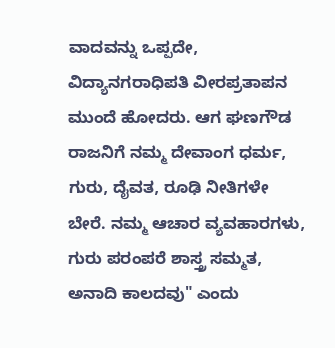ವಾದವನ್ನು ಒಪ್ಪದೇ, ವಿದ್ಯಾನಗರಾಧಿಪತಿ ವೀರಪ್ರತಾಪನ ಮುಂದೆ ಹೋದರು. ಆಗ ಘಣಗೌಡ ರಾಜನಿಗೆ ನಮ್ಮ ದೇವಾಂಗ ಧರ್ಮ, ಗುರು, ದೈವತ, ರೂಢಿ ನೀತಿಗಳೇ ಬೇರೆ. ನಮ್ಮ ಆಚಾರ ವ್ಯವಹಾರಗಳು, ಗುರು ಪರಂಪರೆ ಶಾಸ್ತ್ರ ಸಮ್ಮತ, ಅನಾದಿ ಕಾಲದವು" ಎಂದು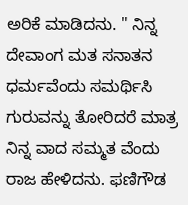ಅರಿಕೆ ಮಾಡಿದನು. " ನಿನ್ನ ದೇವಾಂಗ ಮತ ಸನಾತನ ಧರ್ಮವೆಂದು ಸಮರ್ಥಿಸಿ ಗುರುವನ್ನು ತೋರಿದರೆ ಮಾತ್ರ ನಿನ್ನ ವಾದ ಸಮ್ಮತ ವೆಂದು ರಾಜ ಹೇಳಿದನು. ಫಣಿಗೌಡ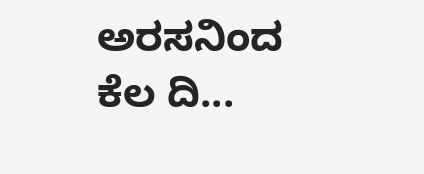ಅರಸನಿಂದ ಕೆಲ ದಿ...